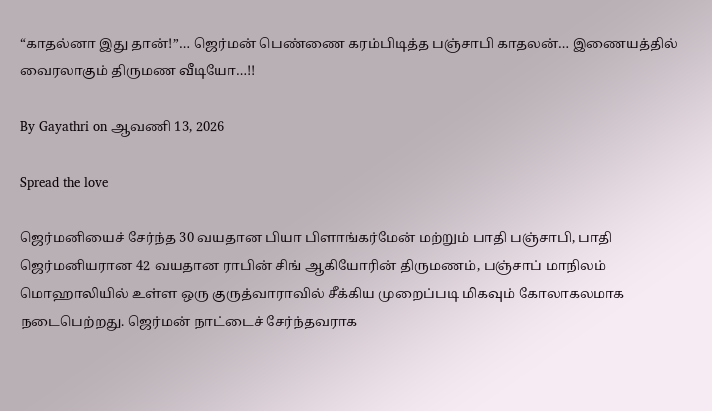“காதல்னா இது தான்!”… ஜெர்மன் பெண்ணை கரம்பிடித்த பஞ்சாபி காதலன்… இணையத்தில் வைரலாகும் திருமண வீடியோ…!!

By Gayathri on ஆவணி 13, 2026

Spread the love

ஜெர்மனியைச் சேர்ந்த 30 வயதான பியா பிளாங்கர்மேன் மற்றும் பாதி பஞ்சாபி, பாதி ஜெர்மனியரான 42 வயதான ராபின் சிங் ஆகியோரின் திருமணம், பஞ்சாப் மாநிலம் மொஹாலியில் உள்ள ஒரு குருத்வாராவில் சீக்கிய முறைப்படி மிகவும் கோலாகலமாக நடைபெற்றது. ஜெர்மன் நாட்டைச் சேர்ந்தவராக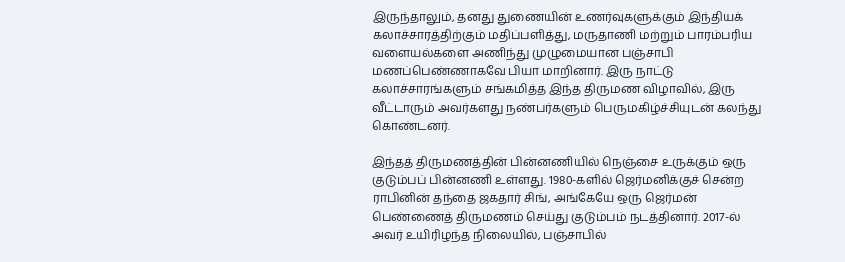இருந்தாலும், தனது துணையின் உணர்வுகளுக்கும் இந்தியக் கலாச்சாரத்திற்கும் மதிப்பளித்து, மருதாணி மற்றும் பாரம்பரிய வளையல்களை அணிந்து முழுமையான பஞ்சாபி மணப்பெண்ணாகவே பியா மாறினார். இரு நாட்டு கலாச்சாரங்களும் சங்கமித்த இந்த திருமண விழாவில், இரு வீட்டாரும் அவர்களது நண்பர்களும் பெருமகிழ்ச்சியுடன் கலந்து கொண்டனர்.

இந்தத் திருமணத்தின் பின்னணியில் நெஞ்சை உருக்கும் ஒரு குடும்பப் பின்னணி உள்ளது. 1980-களில் ஜெர்மனிக்குச் சென்ற ராபினின் தந்தை ஜகதார் சிங், அங்கேயே ஒரு ஜெர்மன் பெண்ணைத் திருமணம் செய்து குடும்பம் நடத்தினார். 2017-ல் அவர் உயிரிழந்த நிலையில், பஞ்சாபில்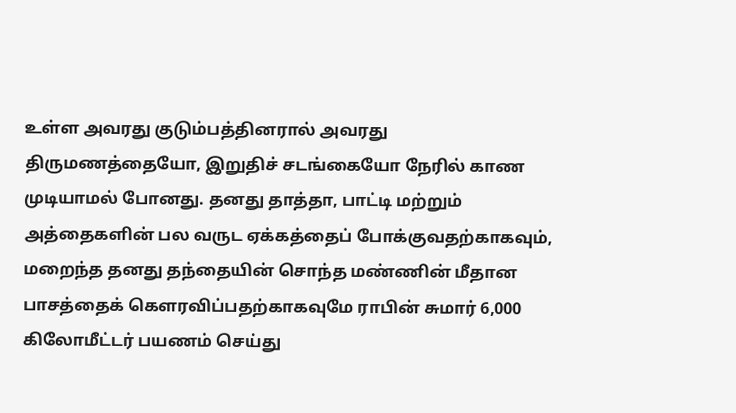உள்ள அவரது குடும்பத்தினரால் அவரது திருமணத்தையோ, இறுதிச் சடங்கையோ நேரில் காண முடியாமல் போனது. தனது தாத்தா, பாட்டி மற்றும் அத்தைகளின் பல வருட ஏக்கத்தைப் போக்குவதற்காகவும், மறைந்த தனது தந்தையின் சொந்த மண்ணின் மீதான பாசத்தைக் கௌரவிப்பதற்காகவுமே ராபின் சுமார் 6,000 கிலோமீட்டர் பயணம் செய்து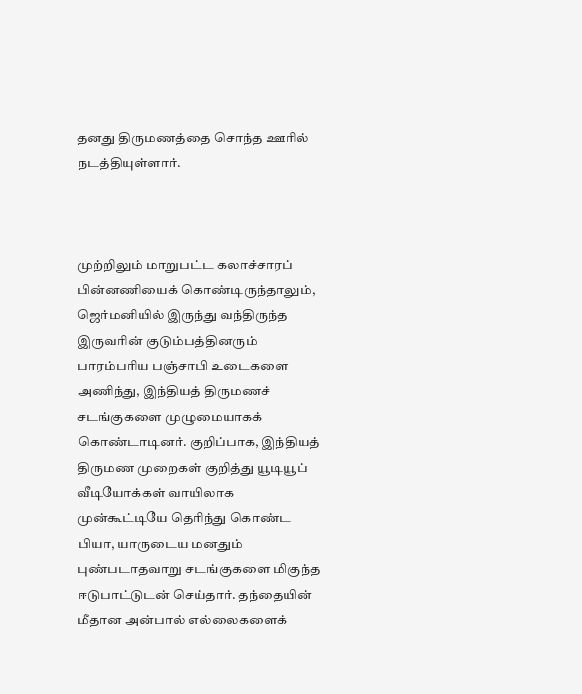தனது திருமணத்தை சொந்த ஊரில் நடத்தியுள்ளார்.



முற்றிலும் மாறுபட்ட கலாச்சாரப் பின்னணியைக் கொண்டிருந்தாலும், ஜெர்மனியில் இருந்து வந்திருந்த இருவரின் குடும்பத்தினரும் பாரம்பரிய பஞ்சாபி உடைகளை அணிந்து, இந்தியத் திருமணச் சடங்குகளை முழுமையாகக் கொண்டாடினர். குறிப்பாக, இந்தியத் திருமண முறைகள் குறித்து யூடியூப் வீடியோக்கள் வாயிலாக முன்கூட்டியே தெரிந்து கொண்ட பியா, யாருடைய மனதும் புண்படாதவாறு சடங்குகளை மிகுந்த ஈடுபாட்டுடன் செய்தார். தந்தையின் மீதான அன்பால் எல்லைகளைக்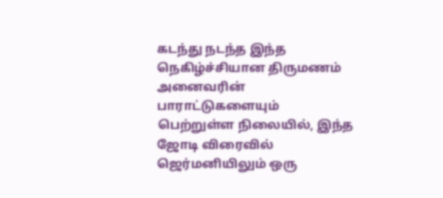கடந்து நடந்த இந்த நெகிழ்ச்சியான திருமணம் அனைவரின் பாராட்டுகளையும் பெற்றுள்ள நிலையில், இந்த ஜோடி விரைவில் ஜெர்மனியிலும் ஒரு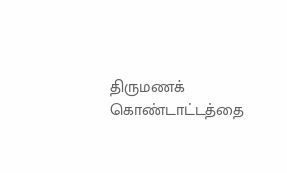திருமணக் கொண்டாட்டத்தை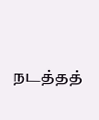நடத்தத்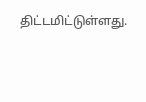திட்டமிட்டுள்ளது.